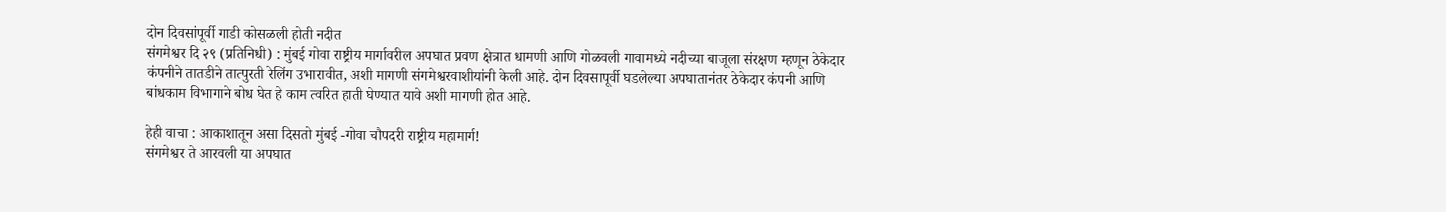दोन दिवसांपूर्वी गाडी कोसळली होती नदीत
संगमेश्वर दि २९ (प्रतिनिधी) : मुंबई गोवा राष्ट्रीय मार्गावरील अपघात प्रवण क्षेत्रात धामणी आणि गोळवली गावामध्ये नदीच्या बाजूला संरक्षण म्हणून ठेकेदार कंपनीने तातडीने तात्पुरती रेलिंग उभारावीत, अशी मागणी संगमेश्वरवाशीयांनी केली आहे. दोन दिवसापूर्वी घडलेल्या अपघातानंतर ठेकेदार कंपनी आणि बांधकाम विभागाने बोध घेत हे काम त्वरित हाती घेण्यात यावे अशी मागणी होत आहे.

हेही वाचा : आकाशातून असा दिसतो मुंबई -गोवा चौपदरी राष्ट्रीय महामार्ग!
संगमेश्वर ते आरवली या अपघात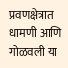प्रवणक्षेत्रात धामणी आणि गोळवली या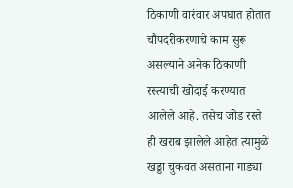ठिकाणी वारंवार अपघात होतात चौपदरीकरणाचे काम सुरू असल्याने अनेक ठिकाणी रस्त्याची खोदाई करण्यात आलेले आहे. तसेच जोड रस्ते ही खराब झालेले आहेत त्यामुळे खड्डा चुकवत असताना गाड्या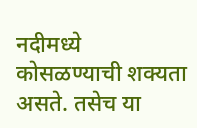नदीमध्ये कोसळण्याची शक्यता असते. तसेच या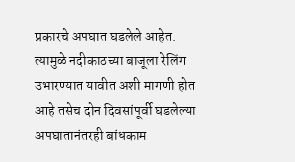प्रकारचे अपघात घडलेले आहेत. त्यामुळे नदीकाठच्या बाजूला रेलिंग उभारण्यात यावीत अशी मागणी होत आहे तसेच दोन दिवसांपूर्वी घडलेल्या अपघातानंतरही बांधकाम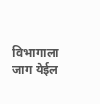विभागाला जाग येईल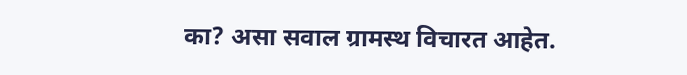का? असा सवाल ग्रामस्थ विचारत आहेत.